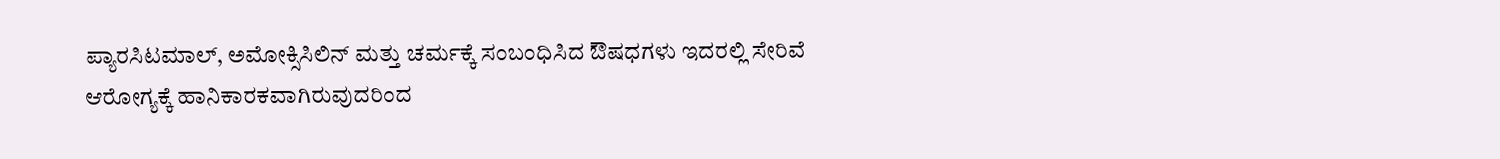ಪ್ಯಾರಸಿಟಮಾಲ್, ಅಮೋಕ್ಸಿಸಿಲಿನ್ ಮತ್ತು ಚರ್ಮಕ್ಕೆ ಸಂಬಂಧಿಸಿದ ಔಷಧಗಳು ಇದರಲ್ಲಿ ಸೇರಿವೆ
ಆರೋಗ್ಯಕ್ಕೆ ಹಾನಿಕಾರಕವಾಗಿರುವುದರಿಂದ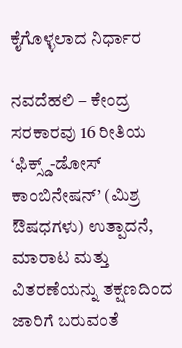ಕೈಗೊಳ್ಳಲಾದ ನಿರ್ಧಾರ

ನವದೆಹಲಿ – ಕೇಂದ್ರ ಸರಕಾರವು 16 ರೀತಿಯ ‘ಫಿಕ್ಸ್ಡ್-ಡೋಸ್ ಕಾಂಬಿನೇಷನ್’ (ಮಿಶ್ರ ಔಷಧಗಳು) ಉತ್ಪಾದನೆ, ಮಾರಾಟ ಮತ್ತು ವಿತರಣೆಯನ್ನು ತಕ್ಷಣದಿಂದ ಜಾರಿಗೆ ಬರುವಂತೆ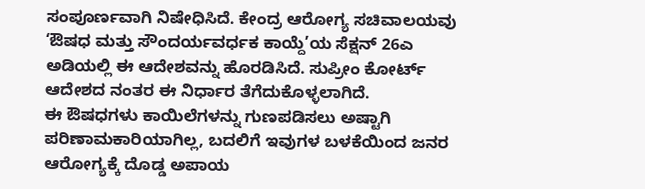ಸಂಪೂರ್ಣವಾಗಿ ನಿಷೇಧಿಸಿದೆ. ಕೇಂದ್ರ ಆರೋಗ್ಯ ಸಚಿವಾಲಯವು ‘ಔಷಧ ಮತ್ತು ಸೌಂದರ್ಯವರ್ಧಕ ಕಾಯ್ದೆ’ಯ ಸೆಕ್ಷನ್ 26ಎ ಅಡಿಯಲ್ಲಿ ಈ ಆದೇಶವನ್ನು ಹೊರಡಿಸಿದೆ. ಸುಪ್ರೀಂ ಕೋರ್ಟ್ ಆದೇಶದ ನಂತರ ಈ ನಿರ್ಧಾರ ತೆಗೆದುಕೊಳ್ಳಲಾಗಿದೆ.
ಈ ಔಷಧಗಳು ಕಾಯಿಲೆಗಳನ್ನು ಗುಣಪಡಿಸಲು ಅಷ್ಟಾಗಿ ಪರಿಣಾಮಕಾರಿಯಾಗಿಲ್ಲ, ಬದಲಿಗೆ ಇವುಗಳ ಬಳಕೆಯಿಂದ ಜನರ ಆರೋಗ್ಯಕ್ಕೆ ದೊಡ್ಡ ಅಪಾಯ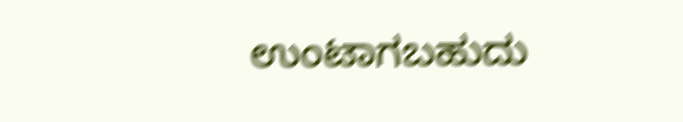ಉಂಟಾಗಬಹುದು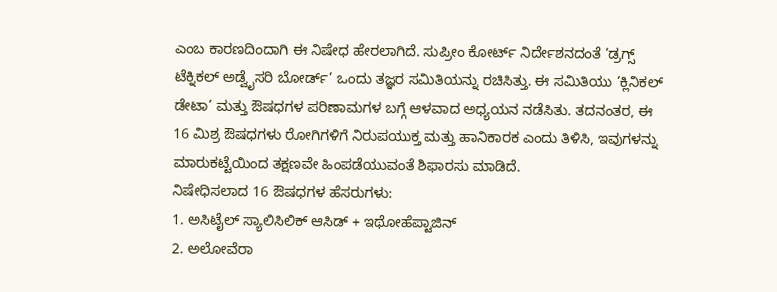ಎಂಬ ಕಾರಣದಿಂದಾಗಿ ಈ ನಿಷೇಧ ಹೇರಲಾಗಿದೆ. ಸುಪ್ರೀಂ ಕೋರ್ಟ್ ನಿರ್ದೇಶನದಂತೆ ‘ಡ್ರಗ್ಸ್ ಟೆಕ್ನಿಕಲ್ ಅಡ್ವೈಸರಿ ಬೋರ್ಡ್’ ಒಂದು ತಜ್ಞರ ಸಮಿತಿಯನ್ನು ರಚಿಸಿತ್ತು. ಈ ಸಮಿತಿಯು ‘ಕ್ಲಿನಿಕಲ್ ಡೇಟಾ’ ಮತ್ತು ಔಷಧಗಳ ಪರಿಣಾಮಗಳ ಬಗ್ಗೆ ಆಳವಾದ ಅಧ್ಯಯನ ನಡೆಸಿತು. ತದನಂತರ, ಈ 16 ಮಿಶ್ರ ಔಷಧಗಳು ರೋಗಿಗಳಿಗೆ ನಿರುಪಯುಕ್ತ ಮತ್ತು ಹಾನಿಕಾರಕ ಎಂದು ತಿಳಿಸಿ, ಇವುಗಳನ್ನು ಮಾರುಕಟ್ಟೆಯಿಂದ ತಕ್ಷಣವೇ ಹಿಂಪಡೆಯುವಂತೆ ಶಿಫಾರಸು ಮಾಡಿದೆ.
ನಿಷೇಧಿಸಲಾದ 16 ಔಷಧಗಳ ಹೆಸರುಗಳು:
1. ಅಸಿಟೈಲ್ ಸ್ಯಾಲಿಸಿಲಿಕ್ ಆಸಿಡ್ + ಇಥೋಹೆಪ್ಟಾಜಿನ್
2. ಅಲೋವೆರಾ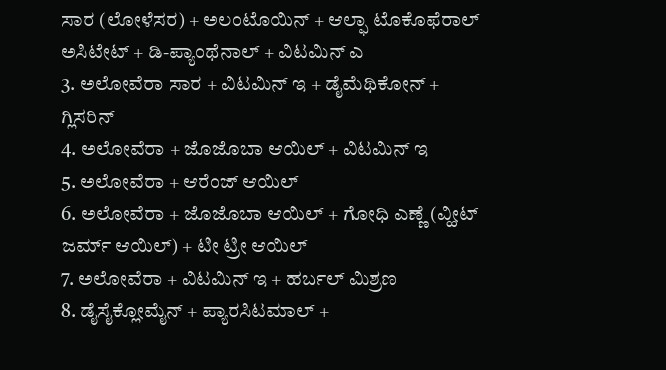ಸಾರ (ಲೋಳೆಸರ) + ಅಲಂಟೊಯಿನ್ + ಆಲ್ಫಾ ಟೊಕೊಫೆರಾಲ್ ಅಸಿಟೇಟ್ + ಡಿ-ಪ್ಯಾಂಥೆನಾಲ್ + ವಿಟಮಿನ್ ಎ
3. ಅಲೋವೆರಾ ಸಾರ + ವಿಟಮಿನ್ ಇ + ಡೈಮೆಥಿಕೋನ್ + ಗ್ಲಿಸರಿನ್
4. ಅಲೋವೆರಾ + ಜೊಜೊಬಾ ಆಯಿಲ್ + ವಿಟಮಿನ್ ಇ
5. ಅಲೋವೆರಾ + ಆರೆಂಜ್ ಆಯಿಲ್
6. ಅಲೋವೆರಾ + ಜೊಜೊಬಾ ಆಯಿಲ್ + ಗೋಧಿ ಎಣ್ಣೆ (ವ್ಹೀಟ್ ಜರ್ಮ್ ಆಯಿಲ್) + ಟೀ ಟ್ರೀ ಆಯಿಲ್
7. ಅಲೋವೆರಾ + ವಿಟಮಿನ್ ಇ + ಹರ್ಬಲ್ ಮಿಶ್ರಣ
8. ಡೈಸೈಕ್ಲೋಮೈನ್ + ಪ್ಯಾರಸಿಟಮಾಲ್ +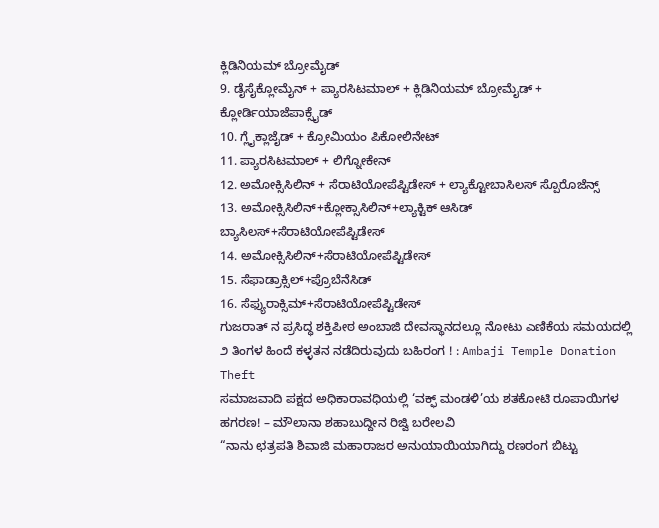ಕ್ಲಿಡಿನಿಯಮ್ ಬ್ರೋಮೈಡ್
9. ಡೈಸೈಕ್ಲೋಮೈನ್ + ಪ್ಯಾರಸಿಟಮಾಲ್ + ಕ್ಲಿಡಿನಿಯಮ್ ಬ್ರೋಮೈಡ್ + ಕ್ಲೋರ್ಡಿಯಾಜೆಪಾಕ್ಸೈಡ್
10. ಗ್ಲೈಕ್ಲಾಜೈಡ್ + ಕ್ರೋಮಿಯಂ ಪಿಕೋಲಿನೇಟ್
11. ಪ್ಯಾರಸಿಟಮಾಲ್ + ಲಿಗ್ನೋಕೇನ್
12. ಅಮೋಕ್ಸಿಸಿಲಿನ್ + ಸೆರಾಟಿಯೋಪೆಪ್ಟಿಡೇಸ್ + ಲ್ಯಾಕ್ಟೋಬಾಸಿಲಸ್ ಸ್ಪೊರೊಜೆನ್ಸ್
13. ಅಮೋಕ್ಸಿಸಿಲಿನ್+ಕ್ಲೋಕ್ಸಾಸಿಲಿನ್+ಲ್ಯಾಕ್ಟಿಕ್ ಆಸಿಡ್ ಬ್ಯಾಸಿಲಸ್+ಸೆರಾಟಿಯೋಪೆಪ್ಟಿಡೇಸ್
14. ಅಮೋಕ್ಸಿಸಿಲಿನ್+ಸೆರಾಟಿಯೋಪೆಪ್ಟಿಡೇಸ್
15. ಸೆಫಾಡ್ರಾಕ್ಸಿಲ್+ಪ್ರೊಬೆನೆಸಿಡ್
16. ಸೆಫ್ಯುರಾಕ್ಸಿಮ್+ಸೆರಾಟಿಯೋಪೆಪ್ಟಿಡೇಸ್
ಗುಜರಾತ್ ನ ಪ್ರಸಿದ್ಧ ಶಕ್ತಿಪೀಠ ಅಂಬಾಜಿ ದೇವಸ್ಥಾನದಲ್ಲೂ ನೋಟು ಎಣಿಕೆಯ ಸಮಯದಲ್ಲಿ ೨ ತಿಂಗಳ ಹಿಂದೆ ಕಳ್ಳತನ ನಡೆದಿರುವುದು ಬಹಿರಂಗ ! : Ambaji Temple Donation Theft
ಸಮಾಜವಾದಿ ಪಕ್ಷದ ಅಧಿಕಾರಾವಧಿಯಲ್ಲಿ ‘ವಕ್ಫ್ ಮಂಡಳಿ’ಯ ಶತಕೋಟಿ ರೂಪಾಯಿಗಳ ಹಗರಣ! – ಮೌಲಾನಾ ಶಹಾಬುದ್ದೀನ ರಿಜ್ವಿ ಬರೇಲವಿ
“ನಾನು ಛತ್ರಪತಿ ಶಿವಾಜಿ ಮಹಾರಾಜರ ಅನುಯಾಯಿಯಾಗಿದ್ದು ರಣರಂಗ ಬಿಟ್ಟು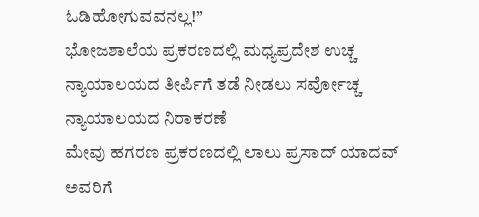ಓಡಿಹೋಗುವವನಲ್ಲ!”
ಭೋಜಶಾಲೆಯ ಪ್ರಕರಣದಲ್ಲಿ ಮಧ್ಯಪ್ರದೇಶ ಉಚ್ಚ ನ್ಯಾಯಾಲಯದ ತೀರ್ಪಿಗೆ ತಡೆ ನೀಡಲು ಸರ್ವೋಚ್ಚ ನ್ಯಾಯಾಲಯದ ನಿರಾಕರಣೆ
ಮೇವು ಹಗರಣ ಪ್ರಕರಣದಲ್ಲಿ ಲಾಲು ಪ್ರಸಾದ್ ಯಾದವ್ ಅವರಿಗೆ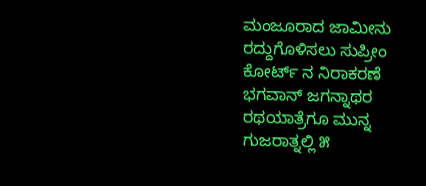ಮಂಜೂರಾದ ಜಾಮೀನು ರದ್ದುಗೊಳಿಸಲು ಸುಪ್ರೀಂ ಕೋರ್ಟ್ ನ ನಿರಾಕರಣೆ
ಭಗವಾನ್ ಜಗನ್ನಾಥರ ರಥಯಾತ್ರೆಗೂ ಮುನ್ನ ಗುಜರಾತ್ನಲ್ಲಿ ೫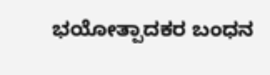ಭಯೋತ್ಪಾದಕರ ಬಂಧನ